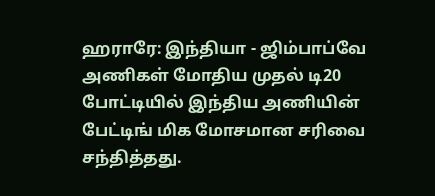ஹராரே: இந்தியா - ஜிம்பாப்வே அணிகள் மோதிய முதல் டி20 போட்டியில் இந்திய அணியின் பேட்டிங் மிக மோசமான சரிவை சந்தித்தது.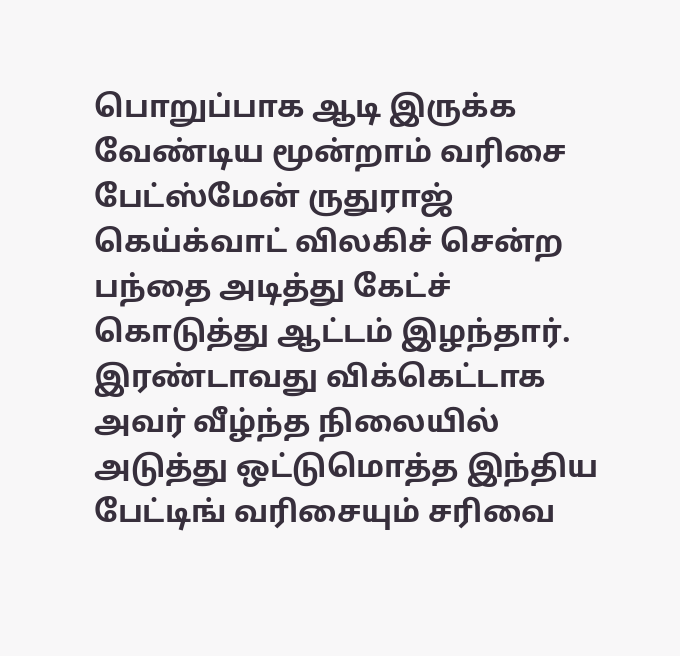பொறுப்பாக ஆடி இருக்க வேண்டிய மூன்றாம் வரிசை பேட்ஸ்மேன் ருதுராஜ் கெய்க்வாட் விலகிச் சென்ற பந்தை அடித்து கேட்ச் கொடுத்து ஆட்டம் இழந்தார். இரண்டாவது விக்கெட்டாக அவர் வீழ்ந்த நிலையில் அடுத்து ஒட்டுமொத்த இந்திய பேட்டிங் வரிசையும் சரிவை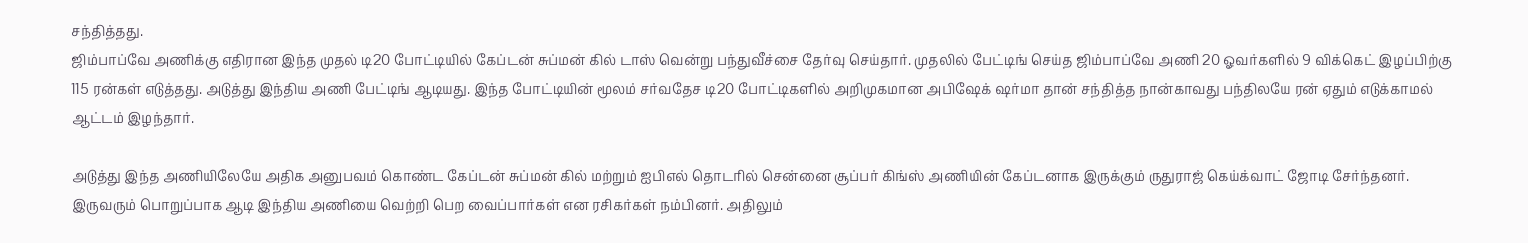சந்தித்தது.
ஜிம்பாப்வே அணிக்கு எதிரான இந்த முதல் டி20 போட்டியில் கேப்டன் சுப்மன் கில் டாஸ் வென்று பந்துவீச்சை தேர்வு செய்தார். முதலில் பேட்டிங் செய்த ஜிம்பாப்வே அணி 20 ஓவர்களில் 9 விக்கெட் இழப்பிற்கு 115 ரன்கள் எடுத்தது. அடுத்து இந்திய அணி பேட்டிங் ஆடியது. இந்த போட்டியின் மூலம் சர்வதேச டி20 போட்டிகளில் அறிமுகமான அபிஷேக் ஷர்மா தான் சந்தித்த நான்காவது பந்திலயே ரன் ஏதும் எடுக்காமல் ஆட்டம் இழந்தார்.

அடுத்து இந்த அணியிலேயே அதிக அனுபவம் கொண்ட கேப்டன் சுப்மன் கில் மற்றும் ஐபிஎல் தொடரில் சென்னை சூப்பர் கிங்ஸ் அணியின் கேப்டனாக இருக்கும் ருதுராஜ் கெய்க்வாட் ஜோடி சேர்ந்தனர். இருவரும் பொறுப்பாக ஆடி இந்திய அணியை வெற்றி பெற வைப்பார்கள் என ரசிகர்கள் நம்பினர். அதிலும்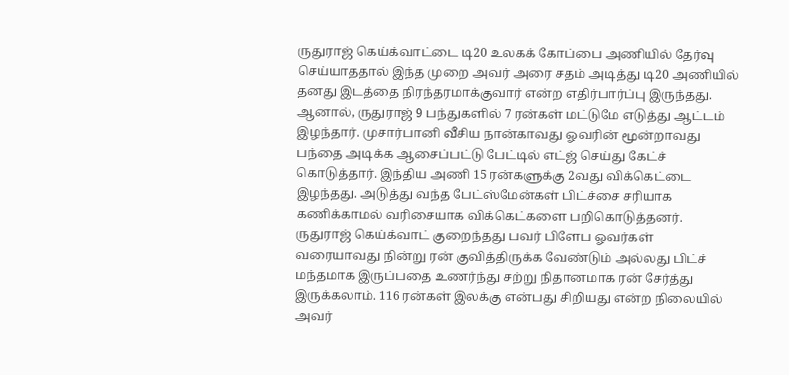ருதுராஜ் கெய்க்வாட்டை டி20 உலகக் கோப்பை அணியில் தேர்வு செய்யாததால் இந்த முறை அவர் அரை சதம் அடித்து டி20 அணியில் தனது இடத்தை நிரந்தரமாக்குவார் என்ற எதிர்பார்ப்பு இருந்தது.
ஆனால், ருதுராஜ் 9 பந்துகளில் 7 ரன்கள் மட்டுமே எடுத்து ஆட்டம் இழந்தார். முசார்பானி வீசிய நான்காவது ஓவரின் மூன்றாவது பந்தை அடிக்க ஆசைப்பட்டு பேட்டில் எட்ஜ் செய்து கேட்ச் கொடுத்தார். இந்திய அணி 15 ரன்களுக்கு 2வது விக்கெட்டை இழந்தது. அடுத்து வந்த பேட்ஸ்மேன்கள் பிட்ச்சை சரியாக கணிக்காமல் வரிசையாக விக்கெட்களை பறிகொடுத்தனர்.
ருதுராஜ் கெய்க்வாட் குறைந்தது பவர் பிளேப ஓவர்கள் வரையாவது நின்று ரன் குவித்திருக்க வேண்டும் அல்லது பிட்ச் மந்தமாக இருப்பதை உணர்ந்து சற்று நிதானமாக ரன் சேர்த்து இருக்கலாம். 116 ரன்கள் இலக்கு என்பது சிறியது என்ற நிலையில் அவர்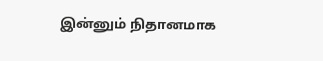இன்னும் நிதானமாக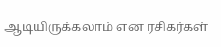ஆடியிருக்கலாம் என ரசிகர்கள்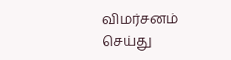விமர்சனம் செய்து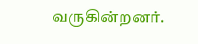வருகின்றனர்.